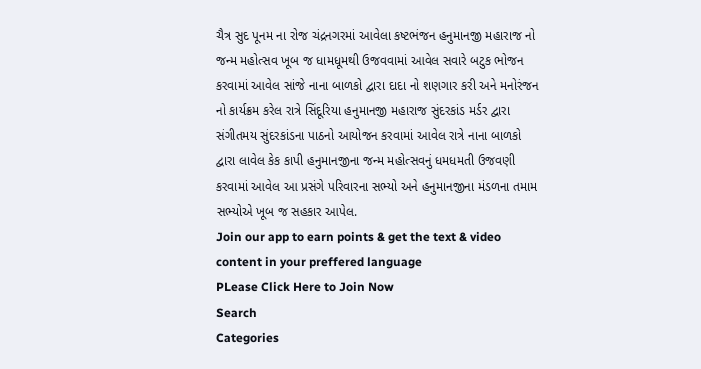ચૈત્ર સુદ પૂનમ ના રોજ ચંદ્રનગરમાં આવેલા કષ્ટભંજન હનુમાનજી મહારાજ નો જન્મ મહોત્સવ ખૂબ જ ધામધૂમથી ઉજવવામાં આવેલ સવારે બટુક ભોજન કરવામાં આવેલ સાંજે નાના બાળકો દ્વારા દાદા નો શણગાર કરી અને મનોરંજન નો કાર્યક્રમ કરેલ રાત્રે સિંદૂરિયા હનુમાનજી મહારાજ સુંદરકાંડ મર્ડર દ્વારા સંગીતમય સુંદરકાંડના પાઠનો આયોજન કરવામાં આવેલ રાત્રે નાના બાળકો દ્વારા લાવેલ કેક કાપી હનુમાનજીના જન્મ મહોત્સવનું ધમધમતી ઉજવણી કરવામાં આવેલ આ પ્રસંગે પરિવારના સભ્યો અને હનુમાનજીના મંડળના તમામ સભ્યોએ ખૂબ જ સહકાર આપેલ.
Join our app to earn points & get the text & video content in your preffered language
PLease Click Here to Join Now
Search
Categories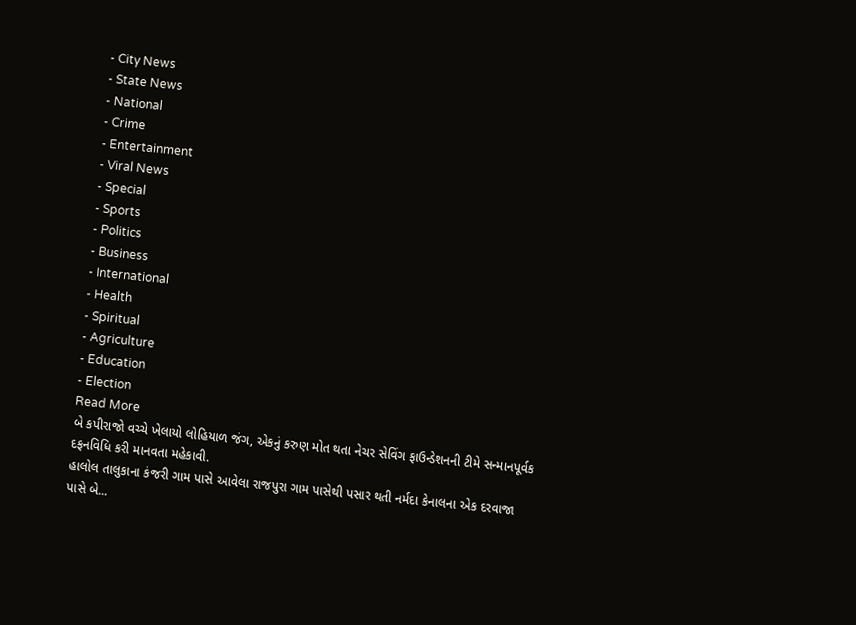- City News
- State News
- National
- Crime
- Entertainment
- Viral News
- Special
- Sports
- Politics
- Business
- International
- Health
- Spiritual
- Agriculture
- Education
- Election
Read More
બે કપીરાજો વચ્ચે ખેલાયો લોહિયાળ જંગ, એકનું કરુણ મોત થતા નેચર સેવિંગ ફાઉન્ડેશનની ટીમે સન્માનપૂર્વક દફનવિધિ કરી માનવતા મહેકાવી.
હાલોલ તાલુકાના કંજરી ગામ પાસે આવેલા રાજપુરા ગામ પાસેથી પસાર થતી નર્મદા કેનાલના એક દરવાજા પાસે બે...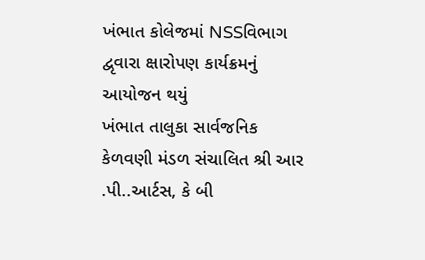ખંભાત કોલેજમાં NSSવિભાગ દ્વૃવારા ક્ષારોપણ કાર્યક્રમનું આયોજન થયું
ખંભાત તાલુકા સાર્વજનિક કેળવણી મંડળ સંચાલિત શ્રી આર .પી..આર્ટસ, કે બી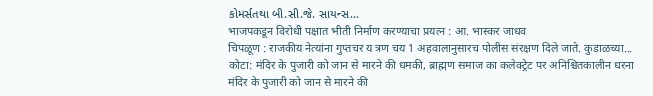કોમર્સતથા બી.સી.જે. સાયન્સ...
भाजपकडून विरोधी पक्षात भीती निर्माण करण्याचा प्रयत्न : आ. भास्कर जाधव
चिपळूण : राजकीय नेत्यांना गुप्तचर य त्रण चय 1 अहवालानुसारच पोलीस संरक्षण दिले जाते. कुडाळच्या...
कोटा: मंदिर के पुजारी को जान से मारने की धमकी, ब्राह्मण समाज का कलेक्ट्रेट पर अनिश्चितकालीन धरना
मंदिर के पुजारी को जान से मारने की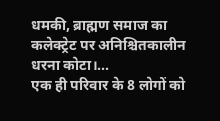धमकी, ब्राह्मण समाज का कलेक्ट्रेट पर अनिश्चितकालीन धरना कोटा।...
एक ही परिवार के 8 लोगों को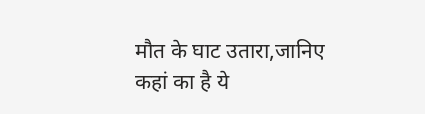मौत के घाट उतारा,जानिए कहां का है ये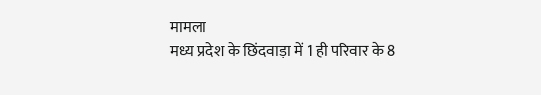मामला
मध्य प्रदेश के छिंदवाड़ा में 1 ही परिवार के 8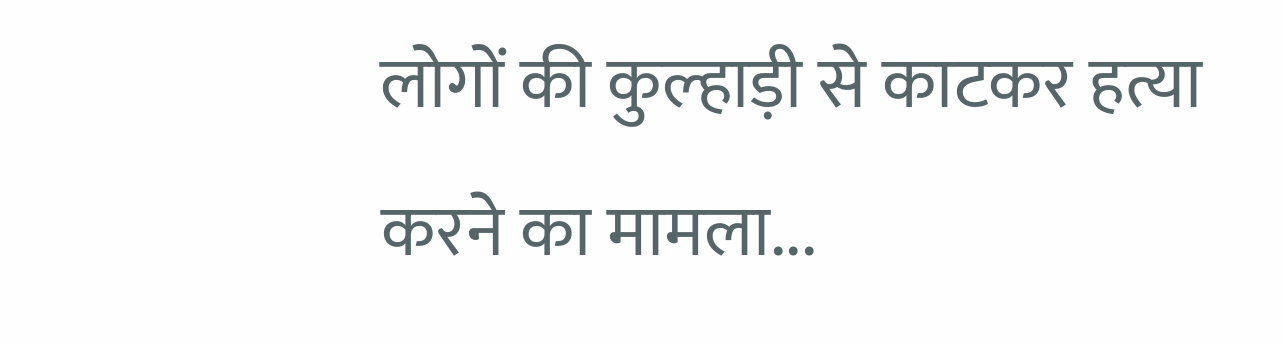लोगों की कुल्हाड़ी से काटकर हत्या करने का मामला...